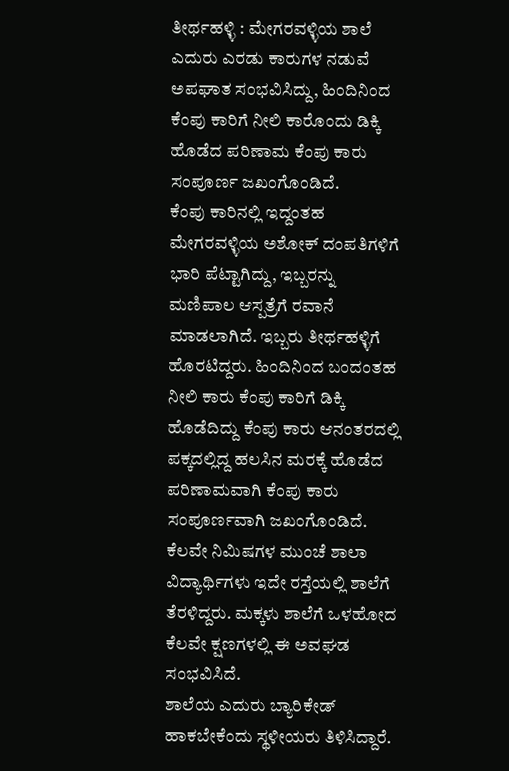ತೀರ್ಥಹಳ್ಳಿ : ಮೇಗರವಳ್ಳಿಯ ಶಾಲೆ ಎದುರು ಎರಡು ಕಾರುಗಳ ನಡುವೆ ಅಪಘಾತ ಸಂಭವಿಸಿದ್ದು, ಹಿಂದಿನಿಂದ ಕೆಂಪು ಕಾರಿಗೆ ನೀಲಿ ಕಾರೊಂದು ಡಿಕ್ಕಿ ಹೊಡೆದ ಪರಿಣಾಮ ಕೆಂಪು ಕಾರು ಸಂಪೂರ್ಣ ಜಖಂಗೊಂಡಿದೆ.
ಕೆಂಪು ಕಾರಿನಲ್ಲಿ ಇದ್ದಂತಹ ಮೇಗರವಳ್ಳಿಯ ಅಶೋಕ್ ದಂಪತಿಗಳಿಗೆ ಭಾರಿ ಪೆಟ್ಟಾಗಿದ್ದು, ಇಬ್ಬರನ್ನು ಮಣಿಪಾಲ ಆಸ್ಪತ್ರೆಗೆ ರವಾನೆ ಮಾಡಲಾಗಿದೆ. ಇಬ್ಬರು ತೀರ್ಥಹಳ್ಳಿಗೆ ಹೊರಟಿದ್ದರು. ಹಿಂದಿನಿಂದ ಬಂದಂತಹ ನೀಲಿ ಕಾರು ಕೆಂಪು ಕಾರಿಗೆ ಡಿಕ್ಕಿ ಹೊಡೆದಿದ್ದು ಕೆಂಪು ಕಾರು ಆನಂತರದಲ್ಲಿ ಪಕ್ಕದಲ್ಲಿದ್ದ ಹಲಸಿನ ಮರಕ್ಕೆ ಹೊಡೆದ ಪರಿಣಾಮವಾಗಿ ಕೆಂಪು ಕಾರು ಸಂಪೂರ್ಣವಾಗಿ ಜಖಂಗೊಂಡಿದೆ.
ಕೆಲವೇ ನಿಮಿಷಗಳ ಮುಂಚೆ ಶಾಲಾ ವಿದ್ಯಾರ್ಥಿಗಳು ಇದೇ ರಸ್ತೆಯಲ್ಲಿ ಶಾಲೆಗೆ ತೆರಳಿದ್ದರು. ಮಕ್ಕಳು ಶಾಲೆಗೆ ಒಳಹೋದ ಕೆಲವೇ ಕ್ಷಣಗಳಲ್ಲಿ ಈ ಅವಘಡ ಸಂಭವಿಸಿದೆ.
ಶಾಲೆಯ ಎದುರು ಬ್ಯಾರಿಕೇಡ್ ಹಾಕಬೇಕೆಂದು ಸ್ಥಳೀಯರು ತಿಳಿಸಿದ್ದಾರೆ.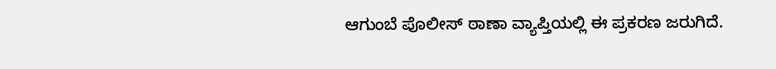ಆಗುಂಬೆ ಪೊಲೀಸ್ ಠಾಣಾ ವ್ಯಾಪ್ತಿಯಲ್ಲಿ ಈ ಪ್ರಕರಣ ಜರುಗಿದೆ.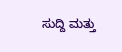ಸುದ್ದಿ ಮತ್ತು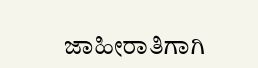ಜಾಹೀರಾತಿಗಾಗಿ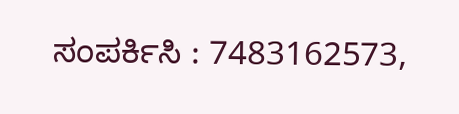ಸಂಪರ್ಕಿಸಿ : 7483162573,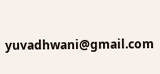yuvadhwani@gmail.com